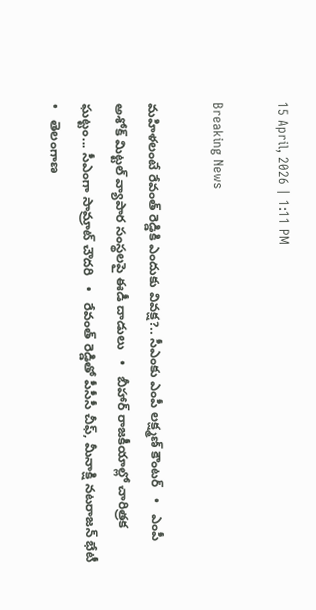15 April, 2026 | 1:11 PM

Breaking News

మహిళలంటే రేవంత్ రెడ్డికి ఎందుకు వివక్ష?.. సీఎంకు ఎంపీ లక్ష్మణ్ కౌంటర్   •   ఎంపీ అశోక్ మిట్టల్‌ వ్యాపార సంస్థలపై ఈడీ దాడులు   •   బీహార్ రాజకీయాల్లో చారిత్రక ఘట్టం... సీఎంగా సామ్రాట్‌ చౌదరి   •   రేవంత్‌ రెడ్డితో పీసీసీ చీఫ్, మీనాక్షి నటరాజన్ భేటీ   •   తెలంగాణ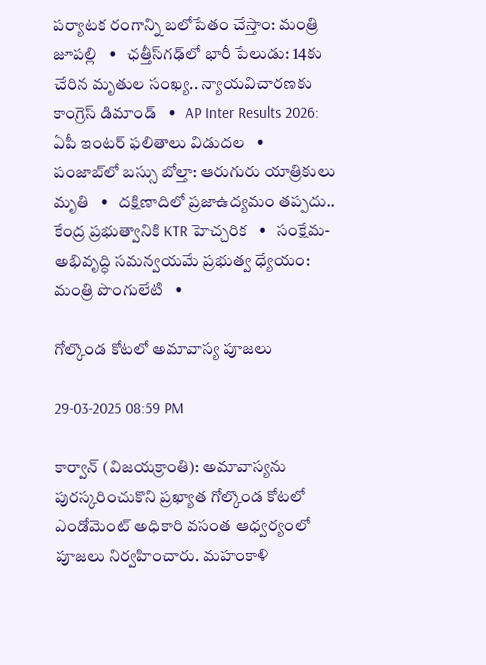పర్యాటక రంగాన్ని బలోపేతం చేస్తాం: మంత్రి జూపల్లి   •   ఛత్తీస్‌గఢ్‌లో భారీ పేలుడు: 14కు చేరిన మృతుల సంఖ్య.. న్యాయవిచారణకు కాంగ్రెస్ డిమాండ్   •   AP Inter Results 2026: ఏపీ ఇంటర్ ఫలితాలు విడుదల   •   పంజాబ్‌లో బస్సు బోల్తా: ఆరుగురు యాత్రికులు మృతి   •   దక్షిణాదిలో ప్రజాఉద్యమం తప్పదు.. కేంద్ర ప్రభుత్వానికి KTR హెచ్చరిక   •   సంక్షేమ- అభివృద్ధి సమన్వయమే ప్రభుత్వ ధ్యేయం: మంత్రి పొంగులేటి   •

గోల్కొండ కోటలో అమావాస్య పూజలు

29-03-2025 08:59 PM

కార్వాన్ (విజయక్రాంతి): అమావాస్యను పురస్కరించుకొని ప్రఖ్యాత గోల్కొండ కోటలో ఎండోమెంట్ అధికారి వసంత ఆధ్వర్యంలో పూజలు నిర్వహించారు. మహంకాళి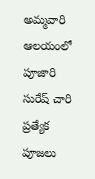అమ్మవారి ఆలయంలో పూజారి సురేష్ చారి ప్రత్యేక పూజలు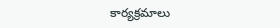కార్యక్రమాలు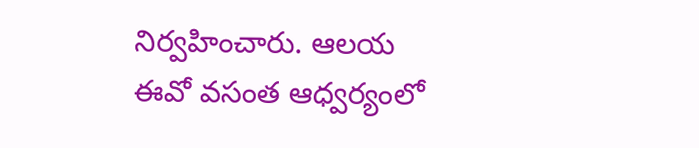నిర్వహించారు. ఆలయ ఈవో వసంత ఆధ్వర్యంలో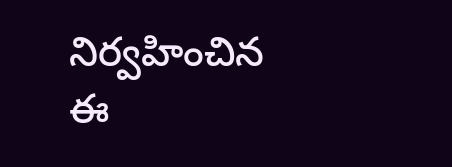నిర్వహించిన ఈ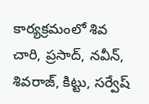కార్యక్రమంలో శివ చారి, ప్రసాద్, నవీన్, శివరాజ్, కిట్టు, సర్వేష్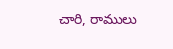చారి, రాములు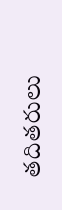తదితరులు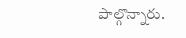పాల్గొన్నారు.